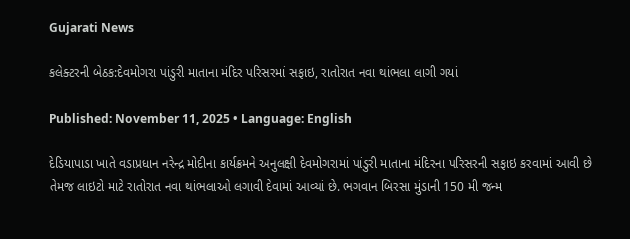Gujarati News

કલેક્ટરની બેઠક:દેવમોગરા પાંડુરી માતાના મંદિર પરિસરમાં સફાઇ, રાતોરાત નવા થાંભલા લાગી ગયાં

Published: November 11, 2025 • Language: English

દેડિયાપાડા ખાતે વડાપ્રધાન નરેન્દ્ર મોદીના કાર્યક્રમને અનુલક્ષી દેવમોગરામાં પાંડુરી માતાના મંદિરના પરિસરની સફાઇ કરવામાં આવી છે તેમજ લાઇટો માટે રાતોરાત નવા થાંભલાઓ લગાવી દેવામાં આવ્યાં છે. ભગવાન બિરસા મુંડાની 150 મી જન્મ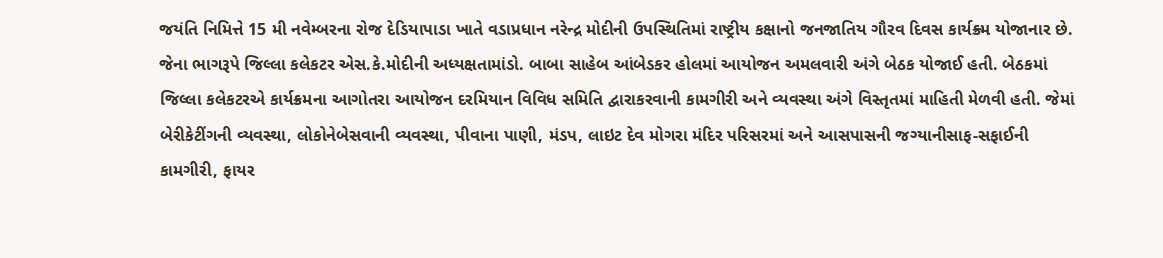જયંતિ નિમિત્તે 15 મી નવેમ્બરના રોજ દેડિયાપાડા ખાતે વડાપ્રધાન નરેન્દ્ર મોદીની ઉપસ્થિતિમાં રાષ્ટ્રીય કક્ષાનો જનજાતિય ગૌરવ દિવસ કાર્યક્ર્મ યોજાનાર છે. જેના ભાગરૂપે જિલ્લા કલેકટર એસ.કે.મોદીની અધ્યક્ષતામાંડો. બાબા સાહેબ આંબેડકર હોલમાં આયોજન અમલવારી અંગે બેઠક યોજાઈ હતી. બેઠકમાં જિલ્લા કલેકટરએ કાર્યક્રમના આગોતરા આયોજન દરમિયાન વિવિધ સમિતિ દ્વારાકરવાની કામગીરી અને વ્યવસ્થા અંગે વિસ્તૃતમાં માહિતી મેળવી હતી. જેમાં બેરીકેટીંગની વ્યવસ્થા, લોકોનેબેસવાની વ્યવસ્થા, પીવાના પાણી, મંડપ, લાઇટ દેવ મોગરા મંદિર પરિસરમાં અને આસપાસની જગ્યાનીસાફ-સફાઈની કામગીરી, ફાયર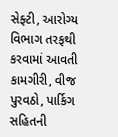સેફ્ટી, આરોગ્ય વિભાગ તરફથી કરવામાં આવતી કામગીરી, વીજ પુરવઠો, પાર્કિગ સહિતની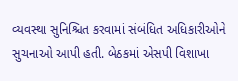વ્યવસ્થા સુનિશ્ચિત કરવામાં સંબંધિત અધિકારીઓને સુચનાઓ આપી હતી. બેઠકમાં એસપી વિશાખા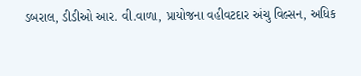ડબરાલ, ડીડીઓ આર. વી.વાળા, પ્રાયોજના વહીવટદાર અંચુ વિલ્સન, અધિક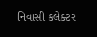નિવાસી કલેક્ટર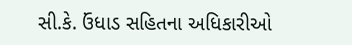સી.કે. ઉંધાડ સહિતના અધિકારીઓ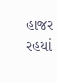હાજર રહયાં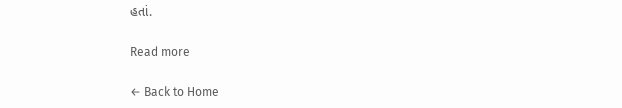હતાં.

Read more

← Back to Home